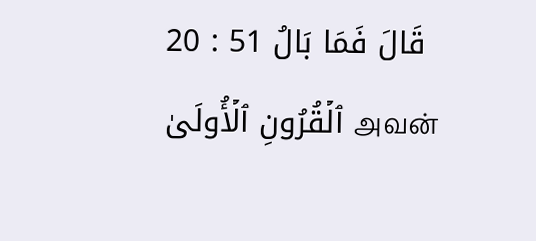20 : 51 قَالَ فَمَا بَالُ ٱلۡقُرُونِ ٱلۡأُولَىٰ அவன்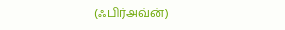(ஃபிர்அவ்ன்)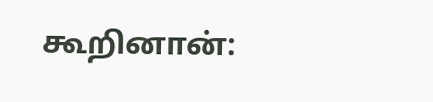கூறினான்: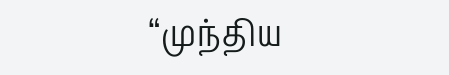“முந்திய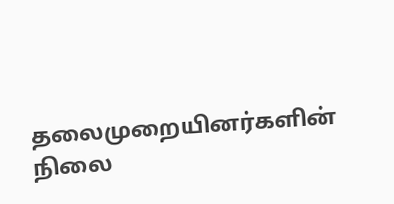தலைமுறையினர்களின் நிலை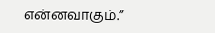என்னவாகும்.”